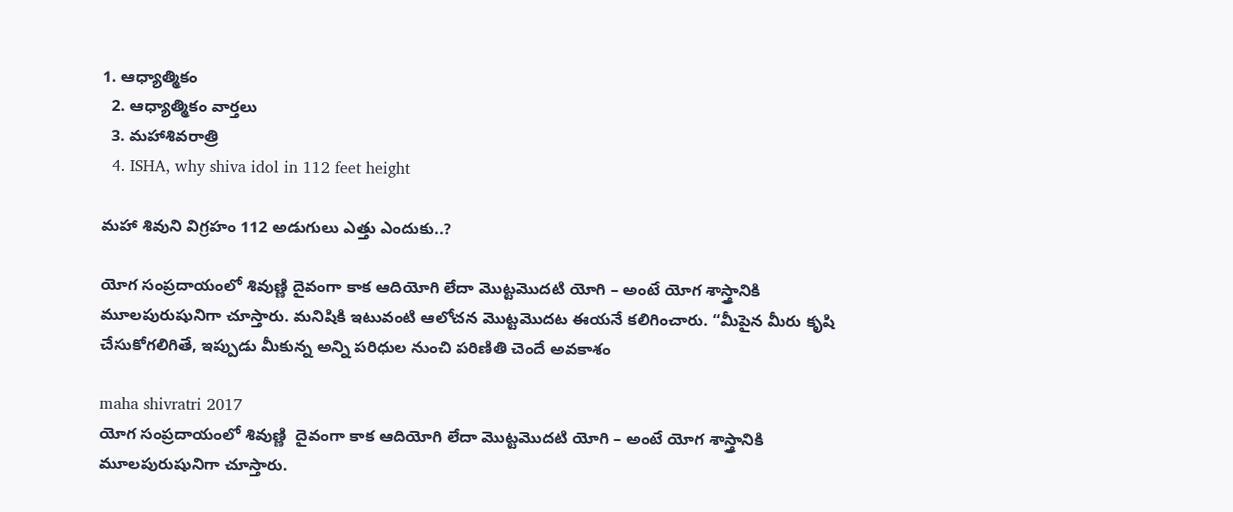1. ఆధ్యాత్మికం
  2. ఆధ్యాత్మికం వార్తలు
  3. మహాశివరాత్రి
  4. ISHA, why shiva idol in 112 feet height

మహా శివుని విగ్రహం 112 అడుగులు ఎత్తు ఎందుకు..?

యోగ సంప్రదాయంలో శివుణ్ణి దైవంగా కాక ఆదియోగి లేదా మొట్టమొదటి యోగి – అంటే యోగ శాస్త్రానికి మూలపురుషునిగా చూస్తారు. మనిషికి ఇటువంటి ఆలోచన మొట్టమొదట ఈయనే కలిగించారు. “మీపైన మీరు కృషి చేసుకోగలిగితే, ఇప్పుడు మీకున్న అన్ని పరిధుల నుంచి పరిణితి చెందే అవకాశం

maha shivratri 2017
యోగ సంప్రదాయంలో శివుణ్ణి  దైవంగా కాక ఆదియోగి లేదా మొట్టమొదటి యోగి – అంటే యోగ శాస్త్రానికి మూలపురుషునిగా చూస్తారు.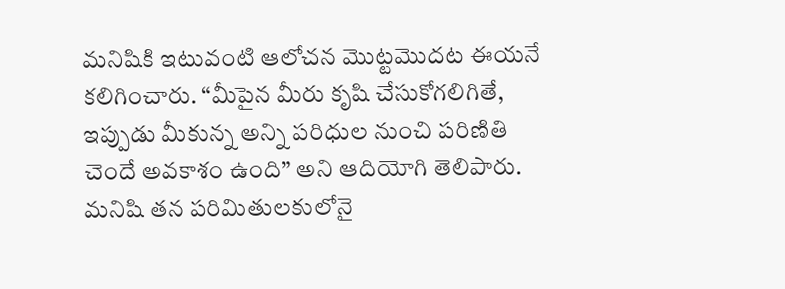మనిషికి ఇటువంటి ఆలోచన మొట్టమొదట ఈయనే కలిగించారు. “మీపైన మీరు కృషి చేసుకోగలిగితే, ఇప్పుడు మీకున్న అన్ని పరిధుల నుంచి పరిణితి చెందే అవకాశం ఉంది” అని ఆదియోగి తెలిపారు. మనిషి తన పరిమితులకులోనై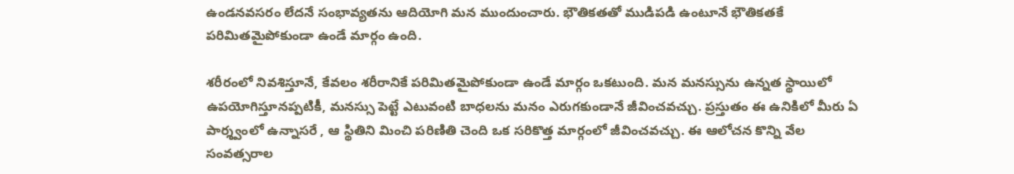ఉండనవసరం లేదనే సంభావ్యతను ఆదియోగి మన ముందుంచారు. భౌతికతతో ముడిపడి ఉంటూనే భౌతికతకే పరిమితమైపోకుండా ఉండే మార్గం ఉంది.

శరీరంలో నివశిస్తూనే, కేవలం శరీరానికే పరిమితమైపోకుండా ఉండే మార్గం ఒకటుంది. మన మనస్సును ఉన్నత స్థాయిలో ఉపయోగిస్తూనప్పటికీ, మనస్సు పెట్టే ఎటువంటి బాధలను మనం ఎరుగకుండానే జీవించవచ్చు. ప్రస్తుతం ఈ ఉనికిలో మీరు ఏ పార్శ్వంలో ఉన్నాసరే , ఆ స్థితిని మించి పరిణితి చెంది ఒక సరికొత్త మార్గంలో జీవించవచ్చు. ఈ ఆలోచన కొన్ని వేల సంవత్సరాల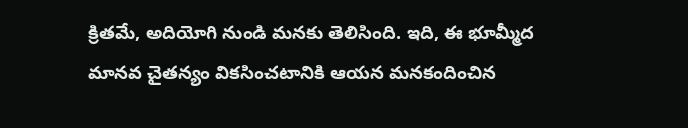క్రితమే, అదియోగి నుండి మనకు తెలిసింది. ఇది, ఈ భూమ్మీద మానవ చైతన్యం వికసించటానికి ఆయన మనకందించిన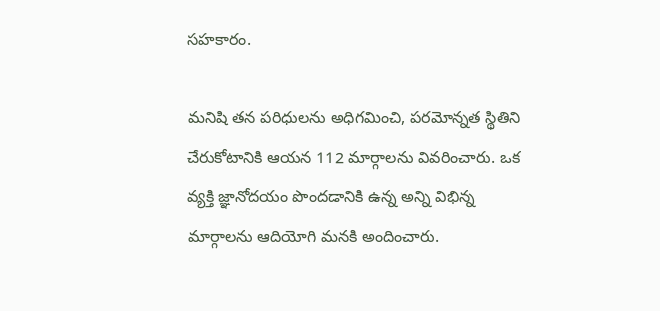సహకారం.

మనిషి తన పరిధులను అధిగమించి, పరమోన్నత స్థితిని చేరుకోటానికి ఆయన 112 మార్గాలను వివరించారు. ఒక వ్యక్తి జ్ఞానోదయం పొందడానికి ఉన్న అన్ని విభిన్న మార్గాలను ఆదియోగి మనకి అందించారు.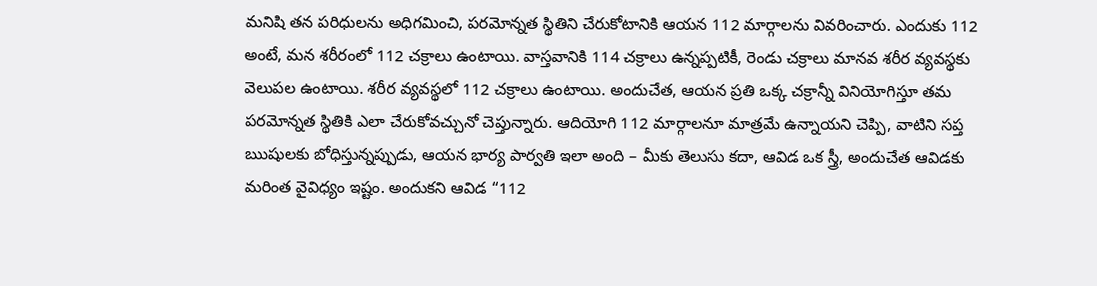మనిషి తన పరిధులను అధిగమించి, పరమోన్నత స్థితిని చేరుకోటానికి ఆయన 112 మార్గాలను వివరించారు. ఎందుకు 112 అంటే, మన శరీరంలో 112 చక్రాలు ఉంటాయి. వాస్తవానికి 114 చక్రాలు ఉన్నప్పటికీ, రెండు చక్రాలు మానవ శరీర వ్యవస్థకు వెలుపల ఉంటాయి. శరీర వ్యవస్థలో 112 చక్రాలు ఉంటాయి. అందుచేత, ఆయన ప్రతి ఒక్క చక్రాన్నీ వినియోగిస్తూ తమ పరమోన్నత స్థితికి ఎలా చేరుకోవచ్చునో చెప్తున్నారు. ఆదియోగి 112 మార్గాలనూ మాత్రమే ఉన్నాయని చెప్పి, వాటిని సప్త ఋషులకు బోధిస్తున్నప్పుడు, ఆయన భార్య పార్వతి ఇలా అంది – మీకు తెలుసు కదా, ఆవిడ ఒక స్త్రీ, అందుచేత ఆవిడకు మరింత వైవిధ్యం ఇష్టం. అందుకని ఆవిడ “112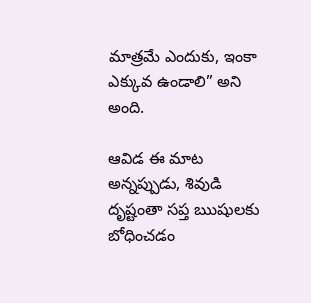మాత్రమే ఎందుకు, ఇంకా ఎక్కువ ఉండాలి” అని అంది.

ఆవిడ ఈ మాట అన్నప్పుడు, శివుడి దృష్టంతా సప్త ఋషులకు బోధించడం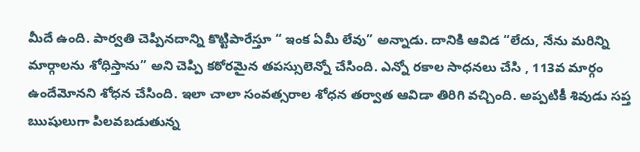మీదే ఉంది. పార్వతి చెప్పినదాన్ని కొట్టిపారేస్తూ “ ఇంక ఏమీ లేవు” అన్నాడు. దానికి ఆవిడ “లేదు, నేను మరిన్ని మార్గాలను శోధిస్తాను” అని చెప్పి కఠోరమైన తపస్సులెన్నో చేసింది. ఎన్నో రకాల సాధనలు చేసి , 113వ మార్గం ఉందేమోనని శోధన చేసింది. ఇలా చాలా సంవత్సరాల శోధన తర్వాత ఆవిడా తిరిగి వచ్చింది. అప్పటికీ శివుడు సప్త ఋషులుగా పిలవబడుతున్న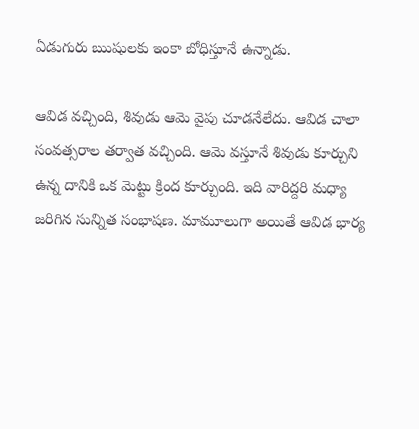ఏడుగురు ఋషులకు ఇంకా బోధిస్తూనే ఉన్నాడు.

ఆవిడ వచ్చింది, శివుడు ఆమె వైపు చూడనేలేదు. ఆవిడ చాలా సంవత్సరాల తర్వాత వచ్చింది. ఆమె వస్తూనే శివుడు కూర్చుని  ఉన్న దానికి ఒక మెట్టు క్రింద కూర్చుంది. ఇది వారిద్దరి మధ్యా జరిగిన సున్నిత సంభాషణ. మామూలుగా అయితే ఆవిడ భార్య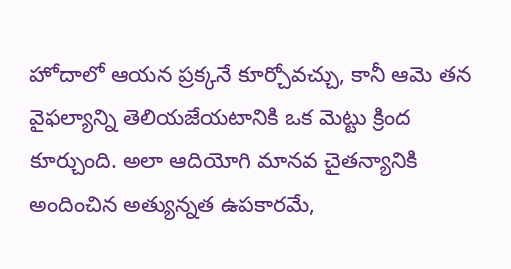హోదాలో ఆయన ప్రక్కనే కూర్చోవచ్చు, కానీ ఆమె తన వైఫల్యాన్ని తెలియజేయటానికి ఒక మెట్టు క్రింద కూర్చుంది. అలా ఆదియోగి మానవ చైతన్యానికి అందించిన అత్యున్నత ఉపకారమే,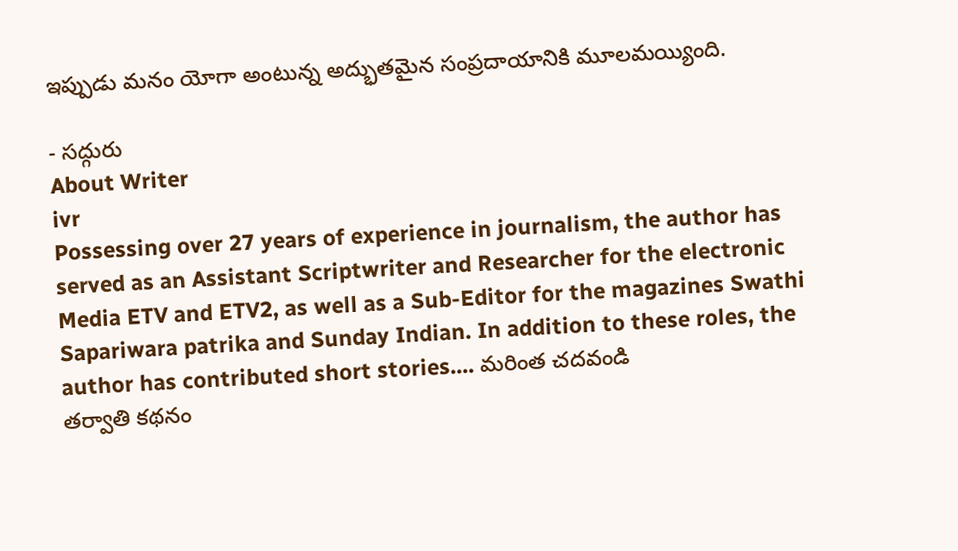ఇప్పుడు మనం యోగా అంటున్న అద్భుతమైన సంప్రదాయానికి మూలమయ్యింది.

- సద్గురు
About Writer
ivr
Possessing over 27 years of experience in journalism, the author has served as an Assistant Scriptwriter and Researcher for the electronic Media ETV and ETV2, as well as a Sub-Editor for the magazines Swathi Sapariwara patrika and Sunday Indian. In addition to these roles, the author has contributed short stories.... మరింత చదవండి
తర్వాతి కథనం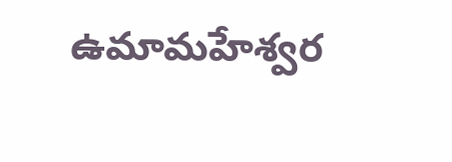ఉమామహేశ్వర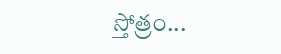స్తోత్రం...